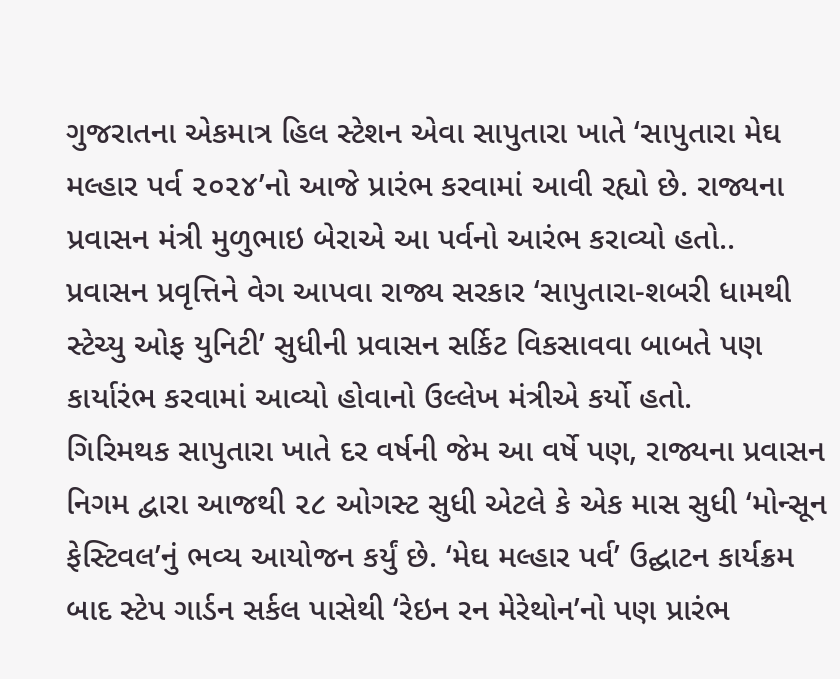ગુજરાતના એકમાત્ર હિલ સ્ટેશન એવા સાપુતારા ખાતે ‘સાપુતારા મેઘ મલ્હાર પર્વ ૨૦૨૪’નો આજે પ્રારંભ કરવામાં આવી રહ્યો છે. રાજ્યના પ્રવાસન મંત્રી મુળુભાઇ બેરાએ આ પર્વનો આરંભ કરાવ્યો હતો..
પ્રવાસન પ્રવૃત્તિને વેગ આપવા રાજ્ય સરકાર ‘સાપુતારા-શબરી ધામથી સ્ટેચ્યુ ઓફ યુનિટી’ સુધીની પ્રવાસન સર્કિટ વિકસાવવા બાબતે પણ કાર્યારંભ કરવામાં આવ્યો હોવાનો ઉલ્લેખ મંત્રીએ કર્યો હતો.
ગિરિમથક સાપુતારા ખાતે દર વર્ષની જેમ આ વર્ષે પણ, રાજ્યના પ્રવાસન નિગમ દ્વારા આજથી ૨૮ ઓગસ્ટ સુધી એટલે કે એક માસ સુધી ‘મોન્સૂન ફેસ્ટિવલ’નું ભવ્ય આયોજન કર્યું છે. ‘મેઘ મલ્હાર પર્વ’ ઉદ્ઘાટન કાર્યક્રમ બાદ સ્ટેપ ગાર્ડન સર્કલ પાસેથી ‘રેઇન રન મેરેથોન’નો પણ પ્રારંભ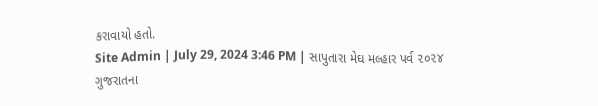કરાવાયો હતો.
Site Admin | July 29, 2024 3:46 PM | સાપુતારા મેઘ મલ્હાર પર્વ ૨૦૨૪
ગુજરાતના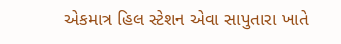એકમાત્ર હિલ સ્ટેશન એવા સાપુતારા ખાતે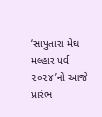‘સાપુતારા મેઘ મલ્હાર પર્વ ૨૦૨૪’નો આજે પ્રારંભ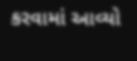કરવામાં આવ્યો